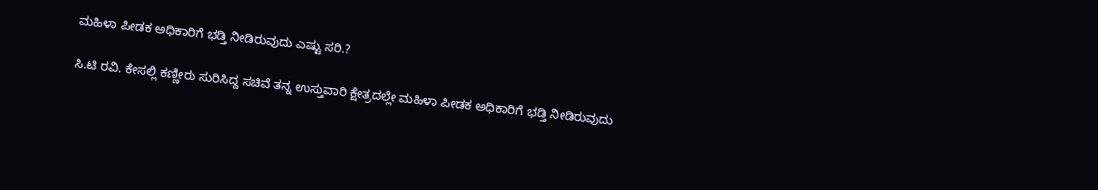ಮಹಿಳಾ ಪೀಡಕ ಅಧಿಕಾರಿಗೆ ಭಡ್ತಿ ನೀಡಿರುವುದು ಎಷ್ಟು ಸರಿ.?

ಸಿ.ಟಿ ರವಿ. ಕೇಸಲ್ಲಿ ಕಣ್ಣೀರು ಸುರಿಸಿದ್ದ ಸಚಿವೆ ತನ್ನ ಉಸ್ತುವಾರಿ ಕ್ಷೇತ್ರದಲ್ಲೇ ಮಹಿಳಾ ಪೀಡಕ ಅಧಿಕಾರಿಗೆ ಭಡ್ತಿ ನೀಡಿರುವುದು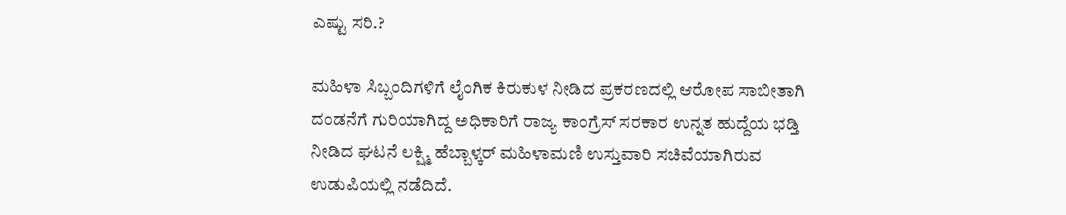ಎಷ್ಟು ಸರಿ.?

ಮಹಿಳಾ ಸಿಬ್ಬಂದಿಗಳಿಗೆ ಲೈಂಗಿಕ ಕಿರುಕುಳ ನೀಡಿದ ಪ್ರಕರಣದಲ್ಲಿ ಆರೋಪ ಸಾಬೀತಾಗಿ ದಂಡನೆಗೆ ಗುರಿಯಾಗಿದ್ದ ಅಧಿಕಾರಿಗೆ ರಾಜ್ಯ ಕಾಂಗ್ರೆಸ್ ಸರಕಾರ ಉನ್ನತ ಹುದ್ದೆಯ ಭಡ್ತಿ ನೀಡಿದ ಘಟನೆ ಲಕ್ಷ್ಮಿ ಹೆಬ್ಬಾಳ್ಕರ್ ಮಹಿಳಾಮಣಿ ಉಸ್ತುವಾರಿ ಸಚಿವೆಯಾಗಿರುವ ಉಡುಪಿಯಲ್ಲಿ ನಡೆದಿದೆ.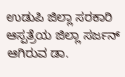ಉಡುಪಿ ಜಿಲ್ಲಾ ಸರಕಾರಿ ಆಸ್ಪತ್ರೆಯ ಜಿಲ್ಲಾ ಸರ್ಜನ್ ಆಗಿರುವ ಡಾ.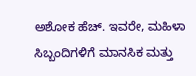ಅಶೋಕ ಹೆಚ್. ಇವರೇ, ಮಹಿಳಾ ಸಿಬ್ಬಂದಿಗಳಿಗೆ ಮಾನಸಿಕ ಮತ್ತು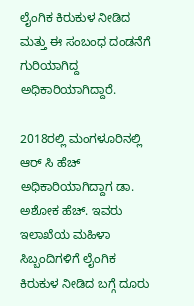ಲೈಂಗಿಕ ಕಿರುಕುಳ ನೀಡಿದ ಮತ್ತು ಈ ಸಂಬಂಧ ದಂಡನೆಗೆ ಗುರಿಯಾಗಿದ್ದ ಅಧಿಕಾರಿಯಾಗಿದ್ದಾರೆ.

2018ರಲ್ಲಿ ಮಂಗಳೂರಿನಲ್ಲಿ ಆರ್ ಸಿ ಹೆಚ್ ಅಧಿಕಾರಿಯಾಗಿದ್ದಾಗ ಡಾ. ಅಶೋಕ ಹೆಚ್. ಇವರು ಇಲಾಖೆಯ ಮಹಿಳಾ ಸಿಬ್ಬಂದಿಗಳಿಗೆ ಲೈಂಗಿಕ ಕಿರುಕುಳ ನೀಡಿದ ಬಗ್ಗೆ ದೂರು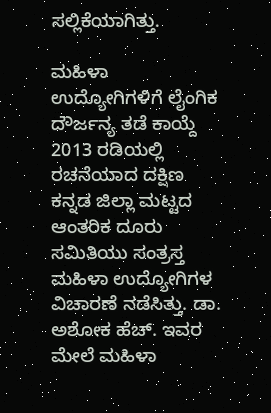ಸಲ್ಲಿಕೆಯಾಗಿತ್ತು.

ಮಹಿಳಾ ಉದ್ಯೋಗಿಗಳಿಗೆ ಲೈಂಗಿಕ ದೌರ್ಜನ್ಯ ತಡೆ ಕಾಯ್ದೆ 2013 ರಡಿಯಲ್ಲಿ ರಚನೆಯಾದ ದಕ್ಷಿಣ ಕನ್ನಡ ಜಿಲ್ಲಾ ಮಟ್ಟದ ಆಂತರಿಕ ದೂರು ಸಮಿತಿಯು ಸಂತ್ರಸ್ತ ಮಹಿಳಾ ಉದ್ಯೋಗಿಗಳ ವಿಚಾರಣೆ ನಡೆಸಿತ್ತು. ಡಾ. ಅಶೋಕ ಹೆಚ್. ಇವರ ಮೇಲೆ ಮಹಿಳಾ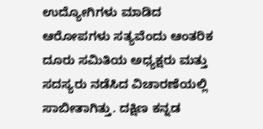ಉದ್ಯೋಗಿಗಳು ಮಾಡಿದ ಆರೋಪಗಳು ಸತ್ಯವೆಂದು ಆಂತರಿಕ ದೂರು ಸಮಿತಿಯ ಅಧ್ಯಕ್ಷರು ಮತ್ತು ಸದಸ್ಯರು ನಡೆಸಿದ ವಿಚಾರಣೆಯಲ್ಲಿ ಸಾಬೀತಾಗಿತ್ತು. ದಕ್ಷಿಣ ಕನ್ನಡ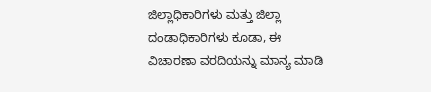ಜಿಲ್ಲಾಧಿಕಾರಿಗಳು ಮತ್ತು ಜಿಲ್ಲಾ ದಂಡಾಧಿಕಾರಿಗಳು ಕೂಡಾ, ಈ ವಿಚಾರಣಾ ವರದಿಯನ್ನು ಮಾನ್ಯ ಮಾಡಿ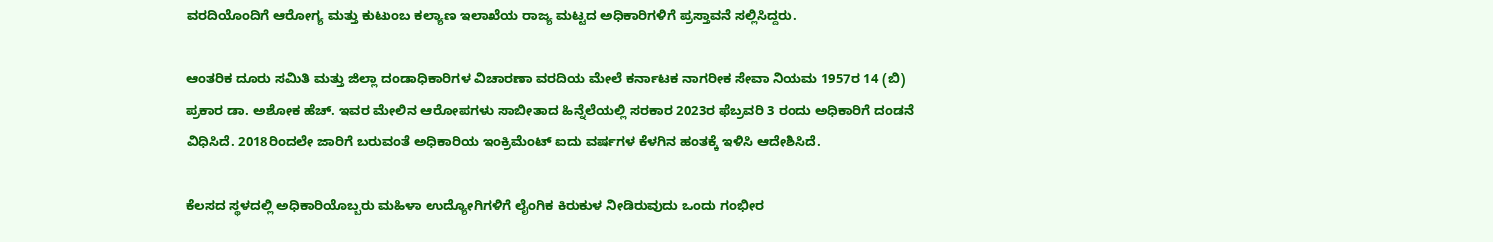ವರದಿಯೊಂದಿಗೆ ಆರೋಗ್ಯ ಮತ್ತು ಕುಟುಂಬ ಕಲ್ಯಾಣ ಇಲಾಖೆಯ ರಾಜ್ಯ ಮಟ್ಟದ ಅಧಿಕಾರಿಗಳಿಗೆ ಪ್ರಸ್ತಾವನೆ ಸಲ್ಲಿಸಿದ್ದರು.

ಆಂತರಿಕ ದೂರು ಸಮಿತಿ ಮತ್ತು ಜಿಲ್ಲಾ ದಂಡಾಧಿಕಾರಿಗಳ ವಿಚಾರಣಾ ವರದಿಯ ಮೇಲೆ ಕರ್ನಾಟಕ ನಾಗರೀಕ ಸೇವಾ ನಿಯಮ 1957ರ 14 (ಬಿ) ಪ್ರಕಾರ ಡಾ. ಅಶೋಕ ಹೆಚ್. ಇವರ ಮೇಲಿನ ಆರೋಪಗಳು ಸಾಬೀತಾದ ಹಿನ್ನೆಲೆಯಲ್ಲಿ ಸರಕಾರ 2023ರ ಫೆಬ್ರವರಿ 3 ರಂದು ಅಧಿಕಾರಿಗೆ ದಂಡನೆ ವಿಧಿಸಿದೆ. 2018ರಿಂದಲೇ ಜಾರಿಗೆ ಬರುವಂತೆ ಅಧಿಕಾರಿಯ ಇಂಕ್ರಿಮೆಂಟ್ ಐದು ವರ್ಷಗಳ ಕೆಳಗಿನ ಹಂತಕ್ಕೆ ಇಳಿಸಿ ಆದೇಶಿಸಿದೆ.

ಕೆಲಸದ ಸ್ಥಳದಲ್ಲಿ ಅಧಿಕಾರಿಯೊಬ್ಬರು ಮಹಿಳಾ ಉದ್ಯೋಗಿಗಳಿಗೆ ಲೈಂಗಿಕ ಕಿರುಕುಳ ನೀಡಿರುವುದು ಒಂದು ಗಂಭೀರ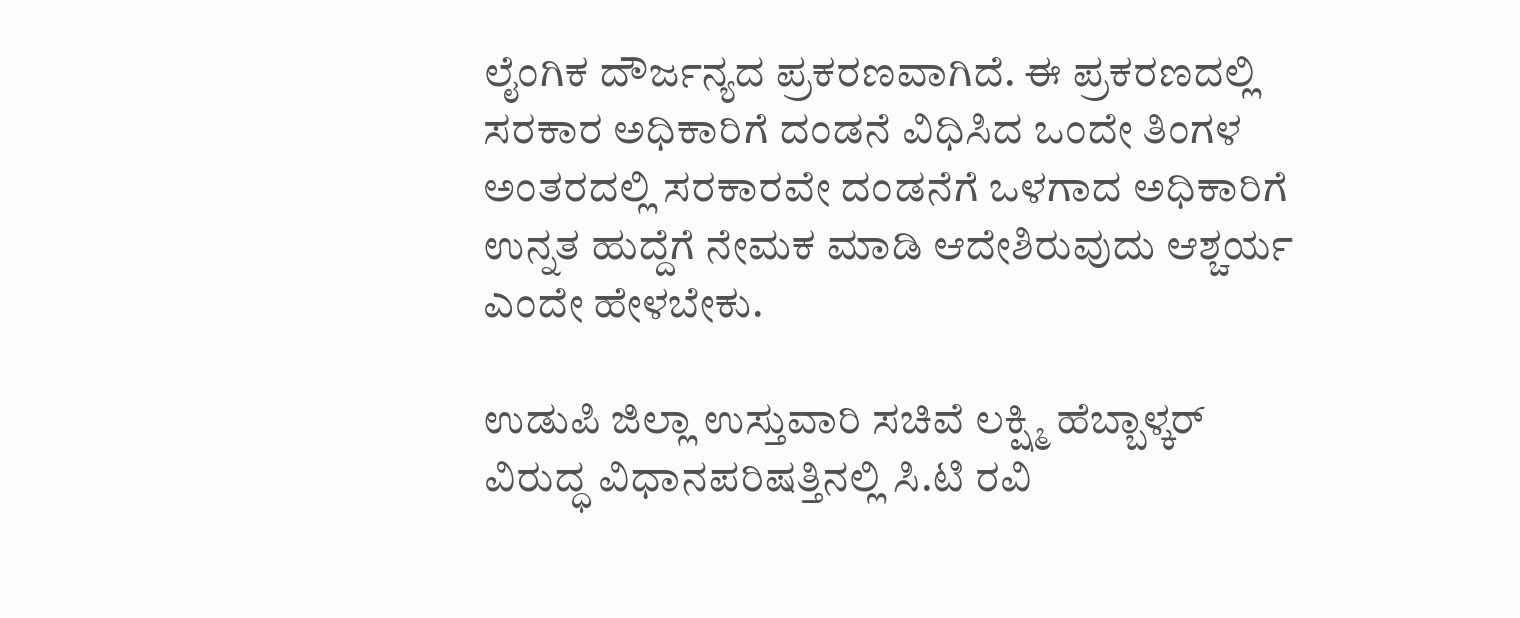ಲೈಂಗಿಕ ದೌರ್ಜನ್ಯದ ಪ್ರಕರಣವಾಗಿದೆ. ಈ ಪ್ರಕರಣದಲ್ಲಿ ಸರಕಾರ ಅಧಿಕಾರಿಗೆ ದಂಡನೆ ವಿಧಿಸಿದ ಒಂದೇ ತಿಂಗಳ ಅಂತರದಲ್ಲಿ ಸರಕಾರವೇ ದಂಡನೆಗೆ ಒಳಗಾದ ಅಧಿಕಾರಿಗೆ ಉನ್ನತ ಹುದ್ದೆಗೆ ನೇಮಕ‌ ಮಾಡಿ ಆದೇಶಿರುವುದು ಆಶ್ಚರ್ಯ ಎಂದೇ ಹೇಳಬೇಕು.

ಉಡುಪಿ ಜಿಲ್ಲಾ ಉಸ್ತುವಾರಿ ಸಚಿವೆ ಲಕ್ಷ್ಮಿ ಹೆಬ್ಬಾಳ್ಕರ್ ವಿರುದ್ಧ ವಿಧಾನಪರಿಷತ್ತಿನಲ್ಲಿ ಸಿ.ಟಿ ರವಿ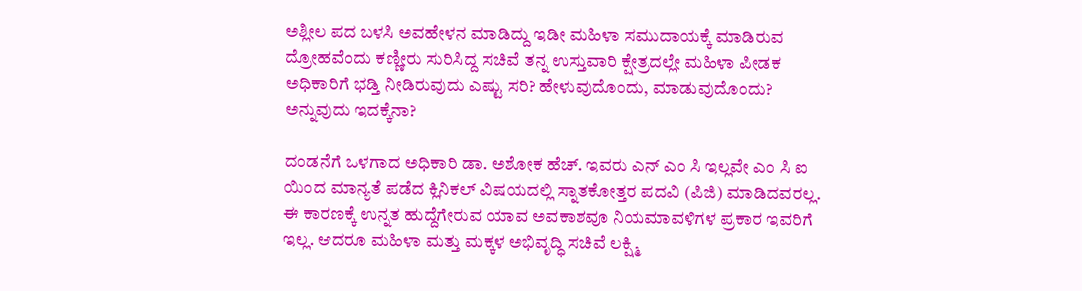ಅಶ್ಲೀಲ ಪದ ಬಳಸಿ ಅವಹೇಳನ ಮಾಡಿದ್ದು ಇಡೀ ಮಹಿಳಾ ಸಮುದಾಯಕ್ಕೆ ಮಾಡಿರುವ ದ್ರೋಹವೆಂದು ಕಣ್ಣೀರು ಸುರಿಸಿದ್ದ ಸಚಿವೆ ತನ್ನ ಉಸ್ತುವಾರಿ ಕ್ಷೇತ್ರದಲ್ಲೇ ಮಹಿಳಾ ಪೀಡಕ ಅಧಿಕಾರಿಗೆ ಭಡ್ತಿ ನೀಡಿರುವುದು ಎಷ್ಟು ಸರಿ? ಹೇಳುವುದೊಂದು, ಮಾಡುವುದೊಂದು? ಅನ್ನುವುದು ಇದಕ್ಕೆನಾ?

ದಂಡನೆಗೆ ಒಳಗಾದ ಅಧಿಕಾರಿ ಡಾ. ಅಶೋಕ ಹೆಚ್. ಇವರು ಎನ್ ಎಂ ಸಿ ಇಲ್ಲವೇ ಎಂ ಸಿ ಐ ಯಿಂದ ಮಾನ್ಯತೆ ಪಡೆದ ಕ್ಲಿನಿಕಲ್ ವಿಷಯದಲ್ಲಿ ಸ್ನಾತಕೋತ್ತರ ಪದವಿ (ಪಿಜಿ) ಮಾಡಿದವರಲ್ಲ. ಈ ಕಾರಣಕ್ಕೆ ಉನ್ನತ ಹುದ್ದೆಗೇರುವ ಯಾವ ಅವಕಾಶವೂ ನಿಯಮಾವಳಿಗಳ ಪ್ರಕಾರ ಇವರಿಗೆ ಇಲ್ಲ. ಆದರೂ ಮಹಿಳಾ ಮತ್ತು ಮಕ್ಕಳ ಅಭಿವೃದ್ಧಿ ಸಚಿವೆ ಲಕ್ಷ್ಮಿ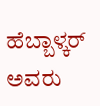ಹೆಬ್ಬಾಳ್ಕರ್ ಅವರು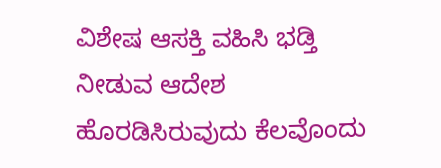ವಿಶೇಷ ಆಸಕ್ತಿ ವಹಿಸಿ ಭಡ್ತಿ ನೀಡುವ ಆದೇಶ ಹೊರಡಿಸಿರುವುದು ಕೆಲವೊಂದು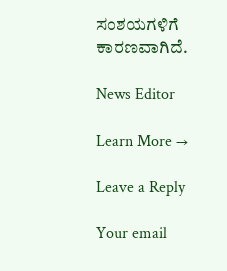ಸಂಶಯಗಳಿಗೆ ಕಾರಣವಾಗಿದೆ.

News Editor

Learn More →

Leave a Reply

Your email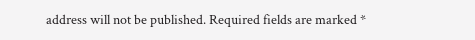address will not be published. Required fields are marked *